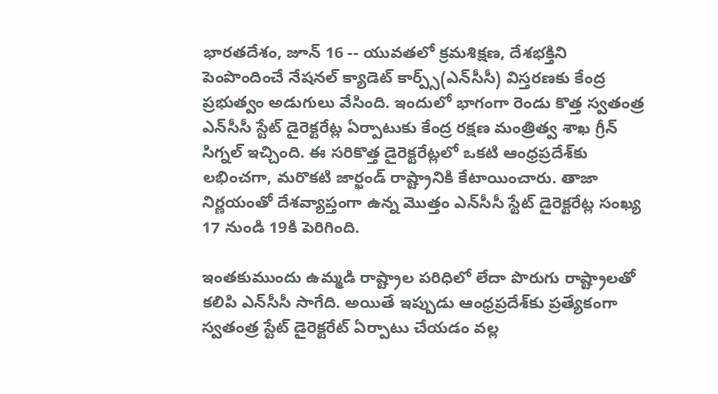భారతదేశం, జూన్ 16 -- యువతలో క్రమశిక్షణ, దేశభక్తిని పెంపొందించే నేషనల్ క్యాడెట్ కార్ప్స్(ఎన్‌సీసీ) విస్తరణకు కేంద్ర ప్రభుత్వం అడుగులు వేసింది. ఇందులో భాగంగా రెండు కొత్త స్వతంత్ర ఎన్‌సీసీ స్టేట్ డైరెక్టరేట్ల ఏర్పాటుకు కేంద్ర రక్షణ మంత్రిత్వ శాఖ గ్రీన్ సిగ్నల్ ఇచ్చింది. ఈ సరికొత్త డైరెక్టరేట్లలో ఒకటి ఆంధ్రప్రదేశ్‌కు లభించగా, మరొకటి జార్ఖండ్ రాష్ట్రానికి కేటాయించారు. తాజా నిర్ణయంతో దేశవ్యాప్తంగా ఉన్న మొత్తం ఎన్‌సీసీ స్టేట్ డైరెక్టరేట్ల సంఖ్య 17 నుండి 19కి పెరిగింది.

ఇంతకుముందు ఉమ్మడి రాష్ట్రాల పరిధిలో లేదా పొరుగు రాష్ట్రాలతో కలిపి ఎన్‌సీసీ సాగేది. అయితే ఇప్పుడు ఆంధ్రప్రదేశ్‌కు ప్రత్యేకంగా స్వతంత్ర స్టేట్ డైరెక్టరేట్ ఏర్పాటు చేయడం వల్ల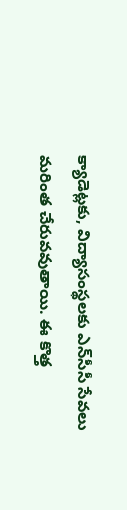క్యాడెట్లకు, విద్యాసంస్థలకు ఎన్‌సీసీ సేవలు మరింత చేరువవుతాయి. ఈ కొత్త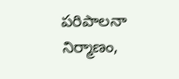పరిపాలనా నిర్మాణం,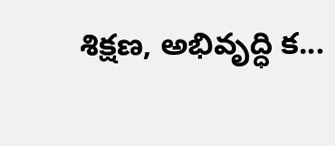శిక్షణ, అభివృద్ధి క...